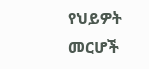የህይዎት መርሆች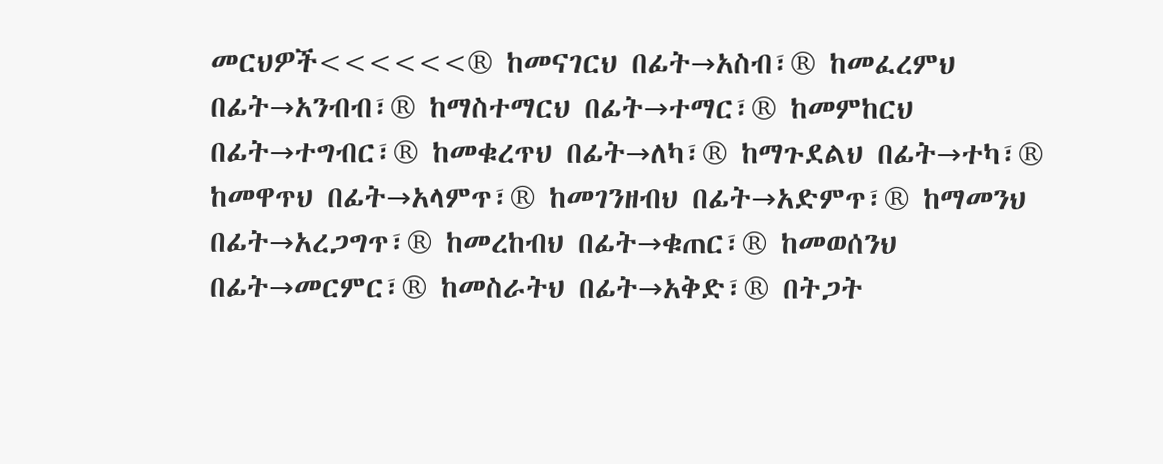መርህዎች<<<<<<® ከመናገርህ በፊት→አስብ፣® ከመፈረምህ በፊት→አንብብ፣® ከማስተማርህ በፊት→ተማር፣® ከመምከርህ በፊት→ተግብር፣® ከመቁረጥህ በፊት→ለካ፣® ከማጉደልህ በፊት→ተካ፣® ከመዋጥህ በፊት→አላምጥ፣® ከመገንዘብህ በፊት→አድምጥ፣® ከማመንህ በፊት→አረጋግጥ፣® ከመረከብህ በፊት→ቁጠር፣® ከመወሰንህ በፊት→መርምር፣® ከመስራትህ በፊት→አቅድ፣® በትጋት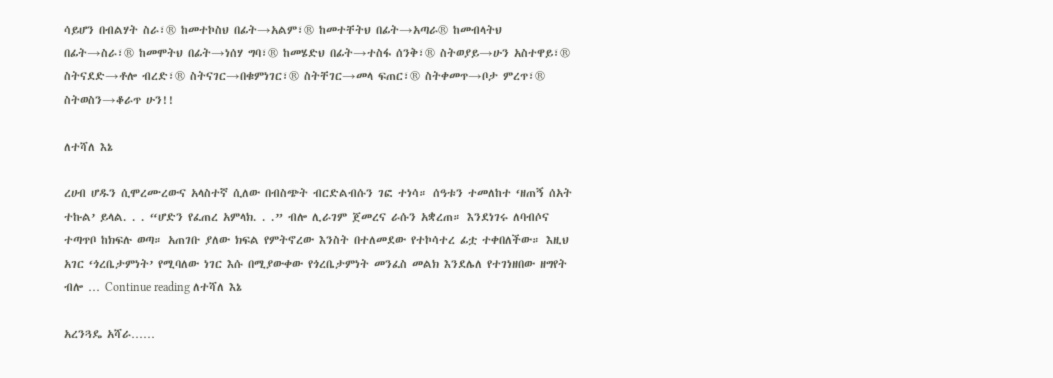ሳይሆን በብልሃት ስራ፣® ከመተኮስህ በፊት→አልም፣® ከመተቸትህ በፊት→አጣራ® ከመብላትህ በፊት→ስራ፣® ከመሞትህ በፊት→ነሰሃ ግባ፣® ከመሄድህ በፊት→ተስፋ ሰንቅ፣® ስትወያይ→ሁን አስተዋይ፣® ስትናደድ→ቶሎ ብረድ፣® ስትናገር→በቁምነገር፣® ስትቸገር→መላ ፍጠር፣® ስትቀመጥ→ቦታ ምረጥ፣® ስትወስን→ቆራጥ ሁን!!

ለተሻለ እኔ

ረሀብ ሆዱን ሲሞረሙረውና አላስተኛ ሲለው በብስጭት ብርድልብሱን ገፎ ተነሳ። ሰዓቱን ተመለከተ ‘ዘጠኝ ሰአት ተኩል’ ይላል. . . “ሆድን የፈጠረ አምላክ. . .” ብሎ ሊራገም ጀመረና ራሱን አቋረጠ። እንደነገሩ ለባብሶና ተጣጥቦ ከክፍሉ ወጣ። አጠገቡ ያለው ክፍል የምትኖረው እንስት በተለመደው የተኮሳተረ ፊቷ ተቀበለችው። እዚህ አገር ‘ጎረቤታምነት’ የሚባለው ነገር እሱ በሚያውቀው የጎረቤታምነት መንፈስ መልክ እንደሌለ የተገነዘበው ዘግየት ብሎ … Continue reading ለተሻለ እኔ

አረንጓዴ አሻራ……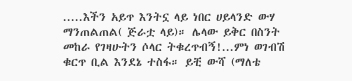.....እችን አይጥ እንትኗ ላይ ነበር ሀይላንድ ውሃ ማንጠልጠል( ጅራቷ ላይ)። ሌላው ይቅር በስንት መከራ የገዛሁትን ሶላር ትቁረጥብኝ!...ምነ ወገብሽ ቁርጥ ቢል እንደኔ ተስፋ። ይቺ ውሻ (ማለቴ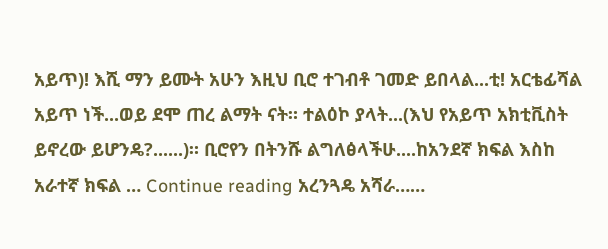አይጥ)! እሺ ማን ይሙት አሁን እዚህ ቢሮ ተገብቶ ገመድ ይበላል...ቲ! አርቴፊሻል አይጥ ነች...ወይ ደሞ ጠረ ልማት ናት። ተልዕኮ ያላት...(እህ የአይጥ አክቲቪስት ይኖረው ይሆንዴ?......)። ቢሮየን በትንሹ ልግለፅላችሁ....ከአንደኛ ክፍል እስከ አራተኛ ክፍል … Continue reading አረንጓዴ አሻራ……